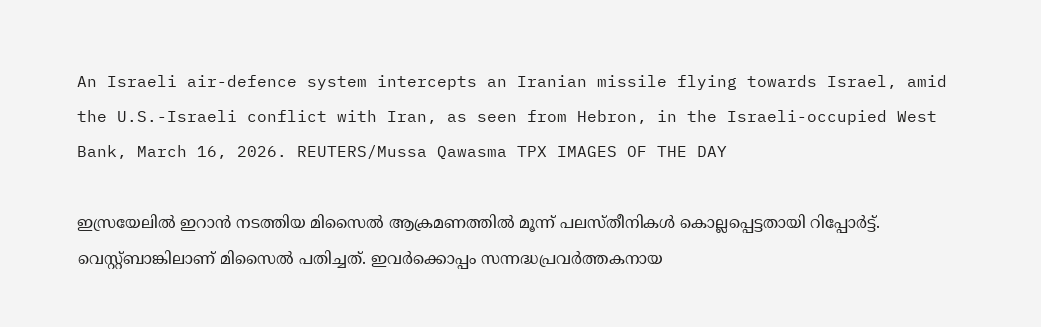An Israeli air-defence system intercepts an Iranian missile flying towards Israel, amid the U.S.-Israeli conflict with Iran, as seen from Hebron, in the Israeli-occupied West Bank, March 16, 2026. REUTERS/Mussa Qawasma TPX IMAGES OF THE DAY

ഇസ്രയേലില്‍ ഇറാന്‍ നടത്തിയ മിസൈല്‍ ആക്രമണത്തില്‍ മൂന്ന് പലസ്തീനികള്‍ കൊല്ലപ്പെട്ടതായി റിപ്പോര്‍ട്ട്. വെസ്റ്റ്ബാങ്കിലാണ് മിസൈല്‍ പതിച്ചത്. ഇവര്‍ക്കൊപ്പം സന്നദ്ധപ്രവര്‍ത്തകനായ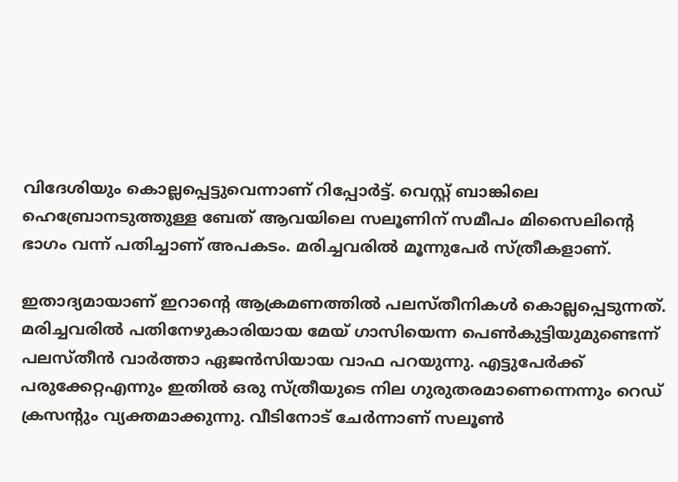വിദേശിയും കൊല്ലപ്പെട്ടുവെന്നാണ് റിപ്പോര്‍ട്ട്. വെസ്റ്റ് ബാങ്കിലെ ഹെബ്രോനടുത്തുള്ള ബേത് ആവയിലെ സലൂണിന് സമീപം മിസൈലിന്‍റെ ഭാഗം വന്ന് പതിച്ചാണ് അപകടം. മരിച്ചവരില്‍ മൂന്നുപേര്‍ സ്ത്രീകളാണ്.

ഇതാദ്യമായാണ് ഇറാന്‍റെ ആക്രമണത്തില്‍ പലസ്തീനികള്‍ കൊല്ലപ്പെടുന്നത്. മരിച്ചവരില്‍ പതിനേഴുകാരിയായ മേയ് ഗാസിയെന്ന പെണ്‍കുട്ടിയുമുണ്ടെന്ന് പലസ്തീന്‍ വാര്‍ത്താ ഏജന്‍സിയായ വാഫ പറയുന്നു. എട്ടുപേര്‍ക്ക് പരുക്കേറ്റഎന്നും ഇതില്‍ ഒരു സ്ത്രീയുടെ നില ഗുരുതരമാണെന്നെന്നും റെഡ് ക്രസന്റും വ്യക്തമാക്കുന്നു. വീടിനോട് ചേര്‍ന്നാണ് സലൂണ്‍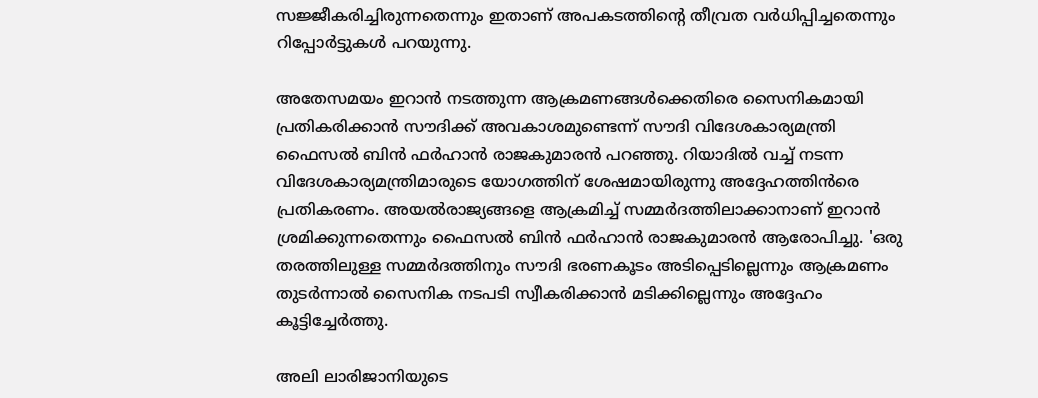സജ്ജീകരിച്ചിരുന്നതെന്നും ഇതാണ് അപകടത്തിന്‍റെ തീവ്രത വര്‍ധിപ്പിച്ചതെന്നും റിപ്പോര്‍ട്ടുകള്‍ പറയുന്നു.

അതേസമയം ഇറാന്‍ നടത്തുന്ന ആക്രമണങ്ങള്‍ക്കെതിരെ സൈനികമായി പ്രതികരിക്കാന്‍ സൗദിക്ക് അവകാശമുണ്ടെന്ന് സൗദി വിദേശകാര്യമന്ത്രി ഫൈസല്‍ ബിന്‍ ഫര്‍ഹാന്‍ രാജകുമാരന്‍ പറഞ്ഞു. റിയാദില്‍ വച്ച് നടന്ന വിദേശകാര്യമന്ത്രിമാരുടെ യോഗത്തിന് ശേഷമായിരുന്നു അദ്ദേഹത്തിന്‍രെ പ്രതികരണം. അയല്‍രാജ്യങ്ങളെ ആക്രമിച്ച് സമ്മര്‍ദത്തിലാക്കാനാണ് ഇറാന്‍ ശ്രമിക്കുന്നതെന്നും ഫൈസല്‍ ബിന്‍ ഫര്‍ഹാന്‍ രാജകുമാരന്‍ ആരോപിച്ചു. 'ഒരു തരത്തിലുള്ള സമ്മര്‍ദത്തിനും സൗദി ഭരണകൂടം അടിപ്പെടില്ലെന്നും ആക്രമണം തുടര്‍ന്നാല്‍ സൈനിക നടപടി സ്വീകരിക്കാന്‍ മടിക്കില്ലെന്നും അദ്ദേഹം കൂട്ടിച്ചേര്‍ത്തു.

അലി ലാരിജാനിയുടെ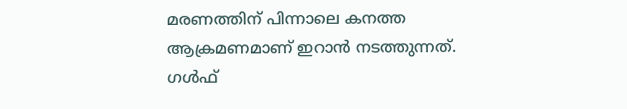മരണത്തിന് പിന്നാലെ കനത്ത ആക്രമണമാണ് ഇറാന്‍ നടത്തുന്നത്. ഗള്‍ഫ്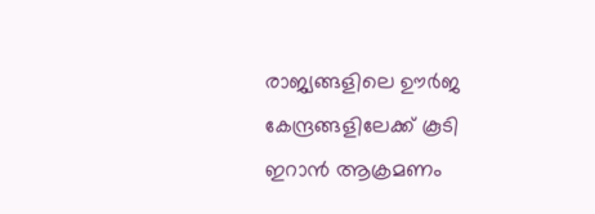രാജ്യങ്ങളിലെ ഊര്‍ജ കേന്ദ്രങ്ങളിലേക്ക് കൂടി ഇറാന്‍ ആക്രമണം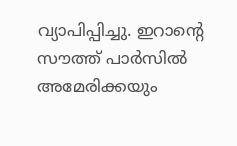വ്യാപിപ്പിച്ചു. ഇറാന്‍റെ സൗത്ത് പാര്‍സില്‍ അമേരിക്കയും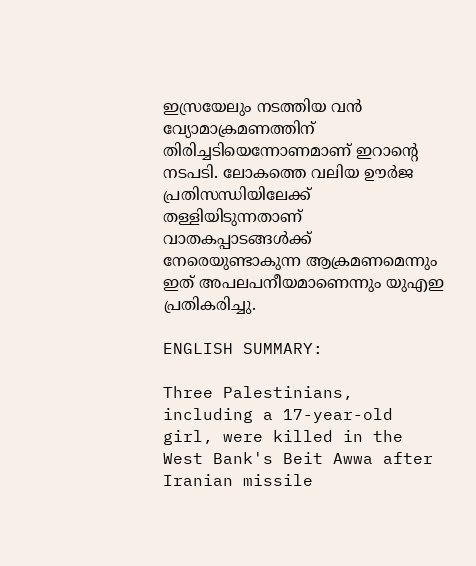ഇസ്രയേലും നടത്തിയ വന്‍ വ്യോമാക്രമണത്തിന് തിരിച്ചടിയെന്നോണമാണ് ഇറാന്റെ നടപടി. ലോകത്തെ വലിയ ഊര്‍ജ പ്രതിസന്ധിയിലേക്ക് തള്ളിയിടുന്നതാണ് വാതകപ്പാടങ്ങള്‍ക്ക് നേരെയുണ്ടാകുന്ന ആക്രമണമെന്നും ഇത് അപലപനീയമാണെന്നും യുഎഇ പ്രതികരിച്ചു.

ENGLISH SUMMARY:

Three Palestinians, including a 17-year-old girl, were killed in the West Bank's Beit Awwa after Iranian missile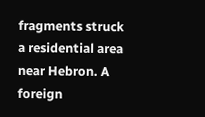fragments struck a residential area near Hebron. A foreign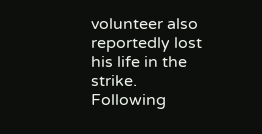volunteer also reportedly lost his life in the strike. Following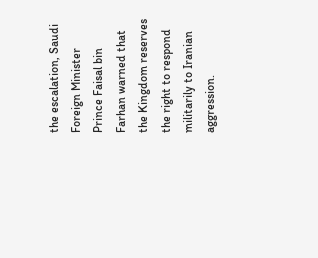the escalation, Saudi Foreign Minister Prince Faisal bin Farhan warned that the Kingdom reserves the right to respond militarily to Iranian aggression.